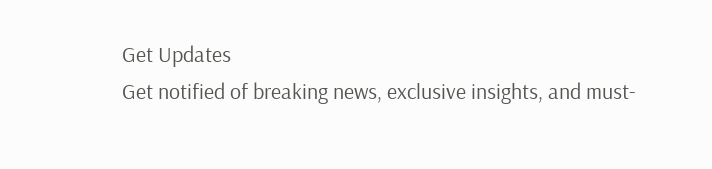Get Updates
Get notified of breaking news, exclusive insights, and must-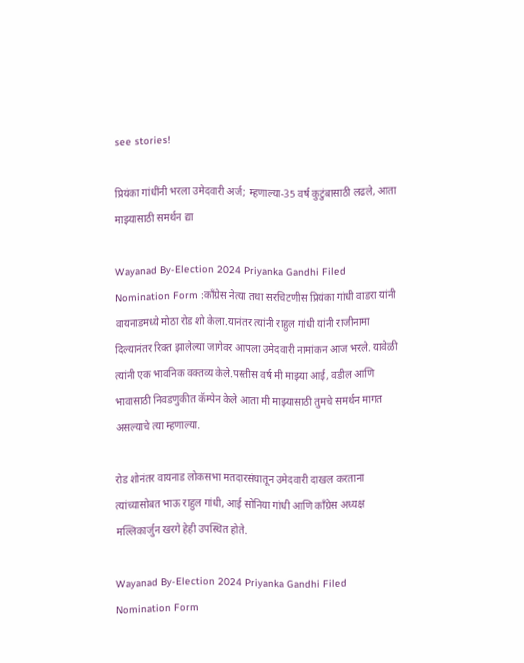see stories!

प्रियंका गांधींनी भरला उमेदवारी अर्ज; म्हणाल्या-35 वर्ष कुटुंबासाठी लढले, आता माझ्यासाठी समर्थन द्या

Wayanad By-Election 2024 Priyanka Gandhi Filed Nomination Form :काँग्रेस नेत्या तथा सरचिटणीस प्रियंका गांधी वाडरा यांनी वायनाडमध्ये मोठा रोड शो केला.यानंतर त्यांनी राहुल गांधी यांनी राजीनामा दिल्यानंतर रिक्त झालेल्या जागेवर आपला उमेदवारी नामांकन आज भरले. यावेळी त्यांनी एक भावनिक वक्तव्य केले.पस्तीस वर्ष मी माझ्या आई, वडील आणि भावासाठी निवडणुकीत कॅम्पेन केले आता मी माझ्यासाठी तुमचे समर्थन मागत असल्याचे त्या म्हणाल्या.

रोड शोनंतर वायनाड लोकसभा मतदारसंघातून उमेदवारी दाखल करताना त्यांच्यासोबत भाऊ राहुल गांधी, आई सोनिया गांधी आणि काँग्रेस अध्यक्ष मल्लिकार्जुन खरगे हेही उपस्थित होते.

Wayanad By-Election 2024 Priyanka Gandhi Filed Nomination Form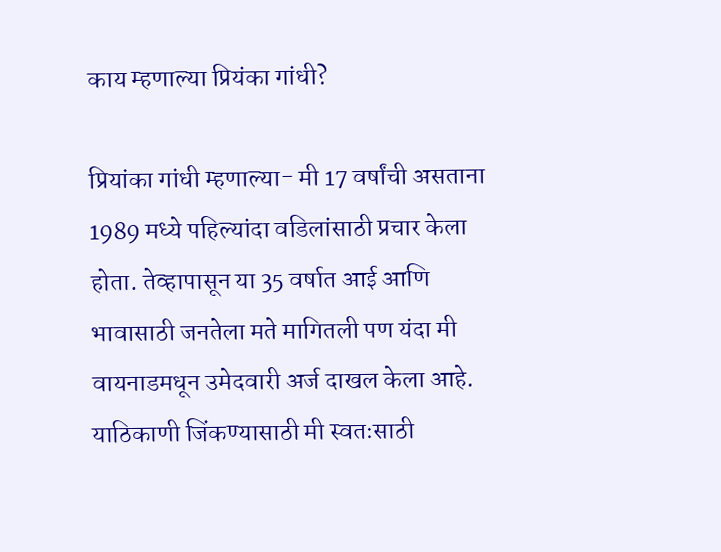काय म्हणाल्या प्रियंका गांधी?

प्रियांका गांधी म्हणाल्या- मी 17 वर्षांची असताना 1989 मध्ये पहिल्यांदा वडिलांसाठी प्रचार केला होता. तेव्हापासून या 35 वर्षात आई आणि भावासाठी जनतेला मते मागितली पण यंदा मी वायनाडमधून उमेदवारी अर्ज दाखल केला आहे. याठिकाणी जिंकण्यासाठी मी स्वतःसाठी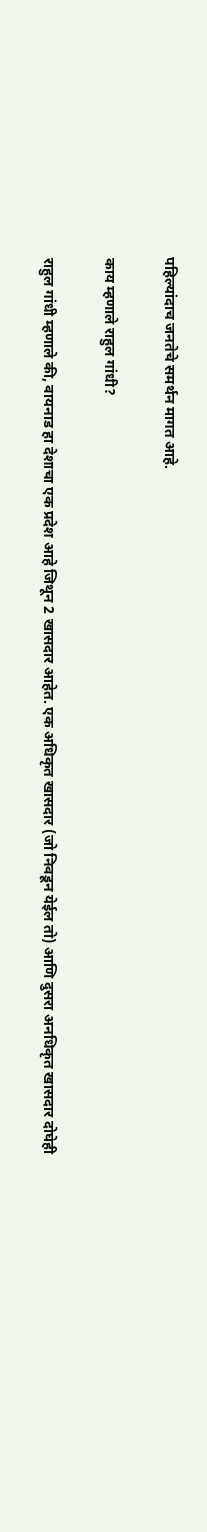पहिल्यांदाच जनतेचे समर्थन मागत आहे.

काय म्हणाले राहुल गांधी?

राहुल गांधी म्हणाले की, वायनाड हा देशाचा एक प्रदेश आहे जिथून 2 खासदार आहेत. एक अधिकृत खासदार (जो निवडून येईल तो) आणि दुसरा अनधिकृत खासदार दोघेही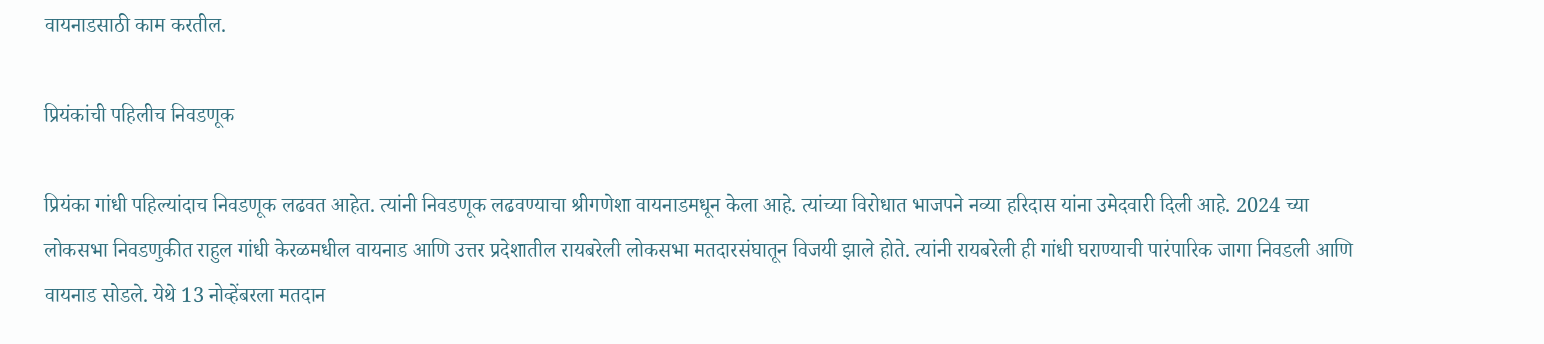वायनाडसाठी काम करतील.

प्रियंकांची पहिलीच निवडणूक

प्रियंका गांधी पहिल्यांदाच निवडणूक लढवत आहेत. त्यांनी निवडणूक लढवण्याचा श्रीगणेशा वायनाडमधून केला आहे. त्यांच्या विरोधात भाजपने नव्या हरिदास यांना उमेदवारी दिली आहे. 2024 च्या लोकसभा निवडणुकीत राहुल गांधी केरळमधील वायनाड आणि उत्तर प्रदेशातील रायबरेली लोकसभा मतदारसंघातून विजयी झाले होते. त्यांनी रायबरेली ही गांधी घराण्याची पारंपारिक जागा निवडली आणि वायनाड सोडले. येथे 13 नोव्हेंबरला मतदान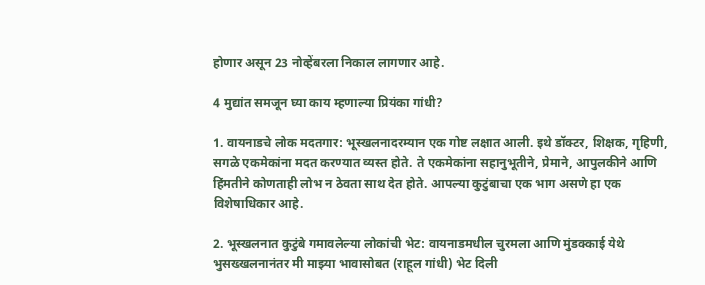होणार असून 23 नोव्हेंबरला निकाल लागणार आहे.

4 मुद्यांत समजून घ्या काय म्हणाल्या प्रियंका गांधी?

1. वायनाडचे लोक मदतगार: भूस्खलनादरम्यान एक गोष्ट लक्षात आली. इथे डॉक्टर, शिक्षक, गृहिणी, सगळे एकमेकांना मदत करण्यात व्यस्त होते. ते एकमेकांना सहानुभूतीने, प्रेमाने, आपुलकीने आणि हिंमतीने कोणताही लोभ न ठेवता साथ देत होते. आपल्या कुटुंबाचा एक भाग असणे हा एक विशेषाधिकार आहे.

2. भूस्खलनात कुटुंबे गमावलेल्या लोकांची भेट: वायनाडमधील चुरमला आणि मुंडक्काई येथे भुसख्खलनानंतर मी माझ्या भावासोबत (राहूल गांधी) भेट दिली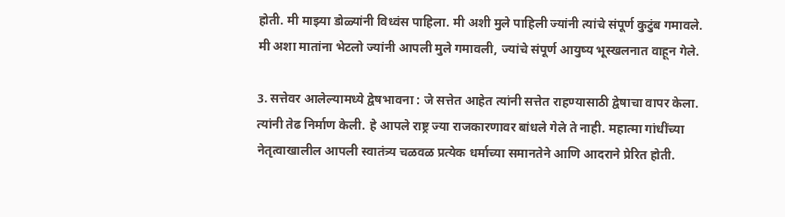होती. मी माझ्या डोळ्यांनी विध्वंस पाहिला. मी अशी मुले पाहिली ज्यांनी त्यांचे संपूर्ण कुटुंब गमावले. मी अशा मातांना भेटलो ज्यांनी आपली मुले गमावली, ज्यांचे संपूर्ण आयुष्य भूस्खलनात वाहून गेले.

3. सत्तेवर आलेल्यामध्ये द्वेषभावना : जे सत्तेत आहेत त्यांनी सत्तेत राहण्यासाठी द्वेषाचा वापर केला. त्यांनी तेढ निर्माण केली. हे आपले राष्ट्र ज्या राजकारणावर बांधले गेले ते नाही. महात्मा गांधींच्या नेतृत्वाखालील आपली स्वातंत्र्य चळवळ प्रत्येक धर्माच्या समानतेने आणि आदराने प्रेरित होती.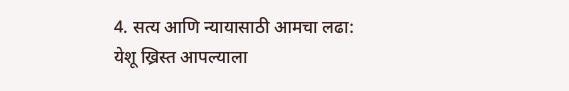4. सत्य आणि न्यायासाठी आमचा लढा: येशू ख्रिस्त आपल्याला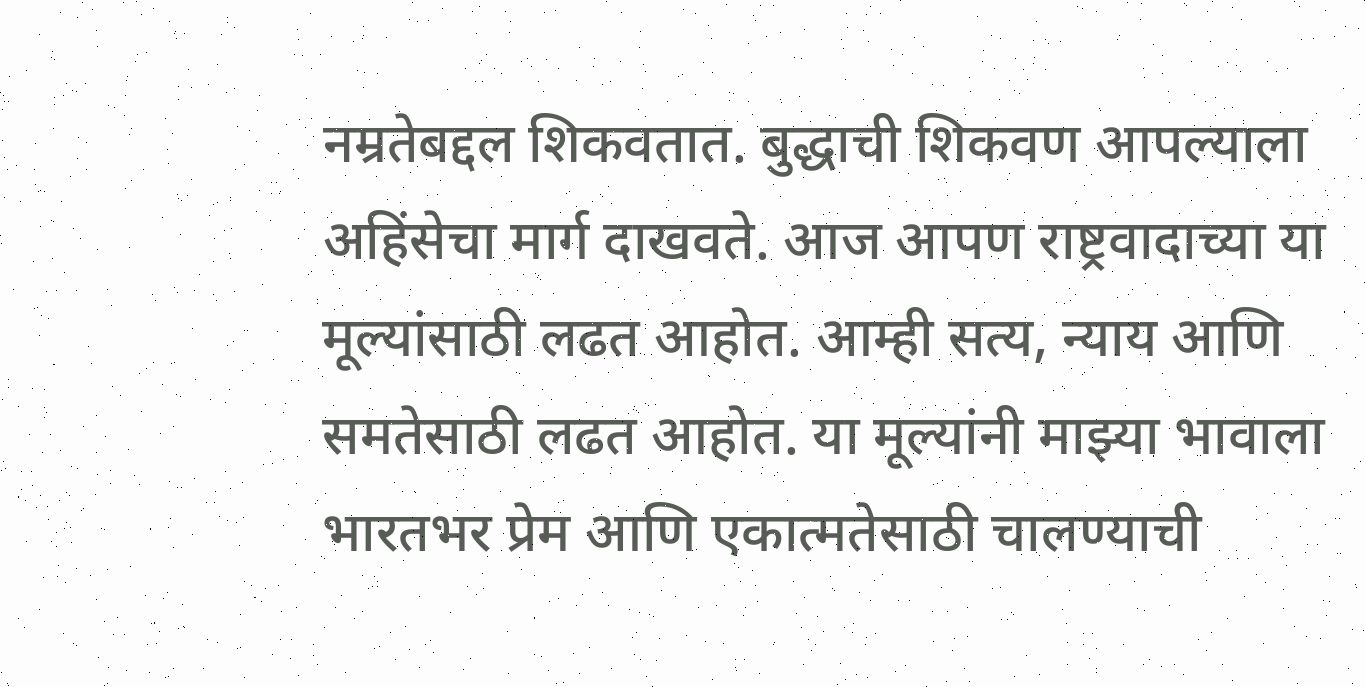नम्रतेबद्दल शिकवतात. बुद्धाची शिकवण आपल्याला अहिंसेचा मार्ग दाखवते. आज आपण राष्ट्रवादाच्या या मूल्यांसाठी लढत आहोत. आम्ही सत्य, न्याय आणि समतेसाठी लढत आहोत. या मूल्यांनी माझ्या भावाला भारतभर प्रेम आणि एकात्मतेसाठी चालण्याची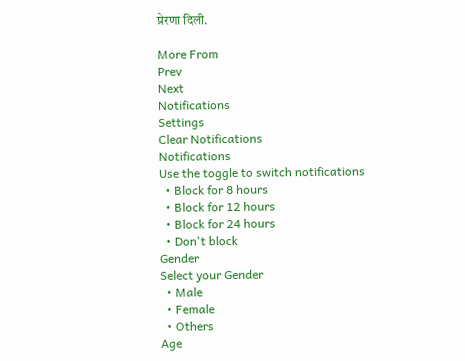प्रेरणा दिली.

More From
Prev
Next
Notifications
Settings
Clear Notifications
Notifications
Use the toggle to switch notifications
  • Block for 8 hours
  • Block for 12 hours
  • Block for 24 hours
  • Don't block
Gender
Select your Gender
  • Male
  • Female
  • Others
Age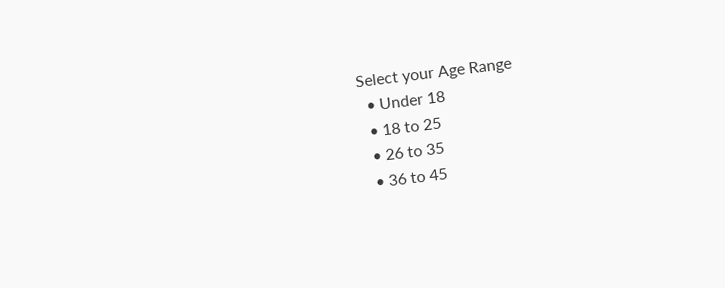Select your Age Range
  • Under 18
  • 18 to 25
  • 26 to 35
  • 36 to 45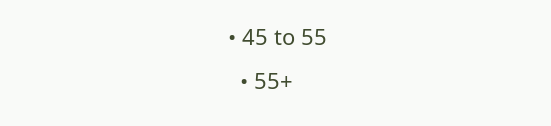• 45 to 55
  • 55+